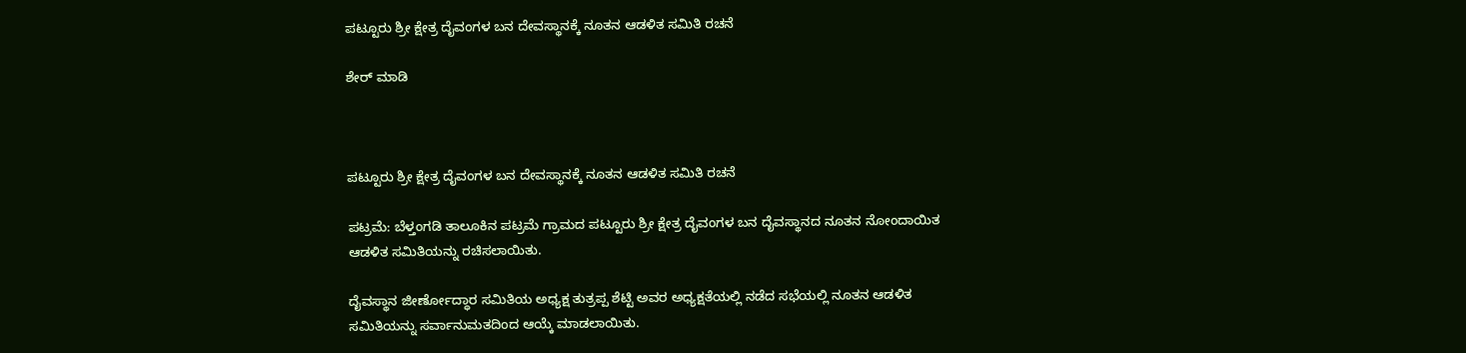ಪಟ್ಟೂರು ಶ್ರೀ ಕ್ಷೇತ್ರ ದೈವಂಗಳ ಬನ ದೇವಸ್ಥಾನಕ್ಕೆ ನೂತನ ಆಡಳಿತ ಸಮಿತಿ ರಚನೆ

ಶೇರ್ ಮಾಡಿ



ಪಟ್ಟೂರು ಶ್ರೀ ಕ್ಷೇತ್ರ ದೈವಂಗಳ ಬನ ದೇವಸ್ಥಾನಕ್ಕೆ ನೂತನ ಆಡಳಿತ ಸಮಿತಿ ರಚನೆ

ಪಟ್ರಮೆ: ಬೆಳ್ತಂಗಡಿ ತಾಲೂಕಿನ ಪಟ್ರಮೆ ಗ್ರಾಮದ ಪಟ್ಟೂರು ಶ್ರೀ ಕ್ಷೇತ್ರ ದೈವಂಗಳ ಬನ ದೈವಸ್ಥಾನದ ನೂತನ ನೋಂದಾಯಿತ ಆಡಳಿತ ಸಮಿತಿಯನ್ನು ರಚಿಸಲಾಯಿತು.

ದೈವಸ್ಥಾನ ಜೀರ್ಣೋದ್ಧಾರ ಸಮಿತಿಯ ಅಧ್ಯಕ್ಷ ತುತ್ರಪ್ಪ ಶೆಟ್ಟಿ ಅವರ ಅಧ್ಯಕ್ಷತೆಯಲ್ಲಿ ನಡೆದ ಸಭೆಯಲ್ಲಿ ನೂತನ ಆಡಳಿತ ಸಮಿತಿಯನ್ನು ಸರ್ವಾನುಮತದಿಂದ ಆಯ್ಕೆ ಮಾಡಲಾಯಿತು.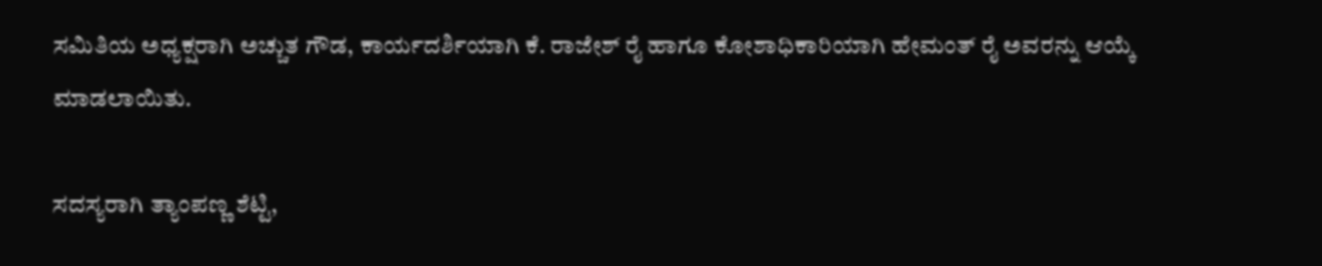ಸಮಿತಿಯ ಅಧ್ಯಕ್ಷರಾಗಿ ಅಚ್ಚುತ ಗೌಡ, ಕಾರ್ಯದರ್ಶಿಯಾಗಿ ಕೆ. ರಾಜೇಶ್ ರೈ ಹಾಗೂ ಕೋಶಾಧಿಕಾರಿಯಾಗಿ ಹೇಮಂತ್ ರೈ ಅವರನ್ನು ಆಯ್ಕೆ ಮಾಡಲಾಯಿತು.

ಸದಸ್ಯರಾಗಿ ತ್ಯಾಂಪಣ್ಣ ಶೆಟ್ಟಿ,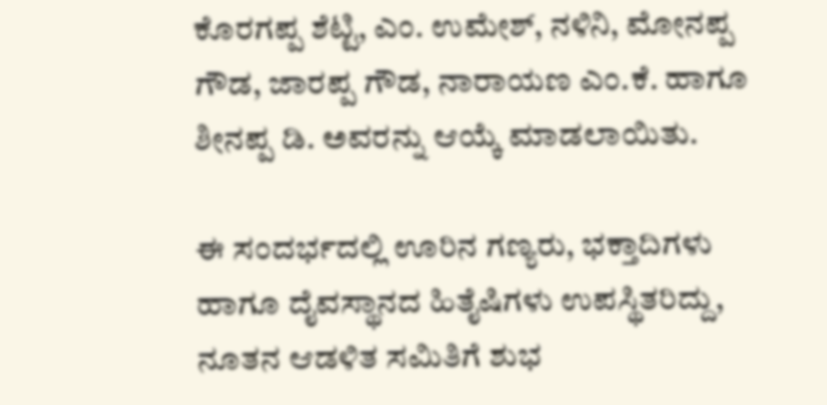ಕೊರಗಪ್ಪ ಶೆಟ್ಟಿ, ಎಂ. ಉಮೇಶ್, ನಳಿನಿ, ಮೋನಪ್ಪ ಗೌಡ, ಜಾರಪ್ಪ ಗೌಡ, ನಾರಾಯಣ ಎಂ.ಕೆ. ಹಾಗೂ ಶೀನಪ್ಪ ಡಿ. ಅವರನ್ನು ಆಯ್ಕೆ ಮಾಡಲಾಯಿತು.

ಈ ಸಂದರ್ಭದಲ್ಲಿ ಊರಿನ ಗಣ್ಯರು, ಭಕ್ತಾದಿಗಳು ಹಾಗೂ ದೈವಸ್ಥಾನದ ಹಿತೈಷಿಗಳು ಉಪಸ್ಥಿತರಿದ್ದು, ನೂತನ ಆಡಳಿತ ಸಮಿತಿಗೆ ಶುಭ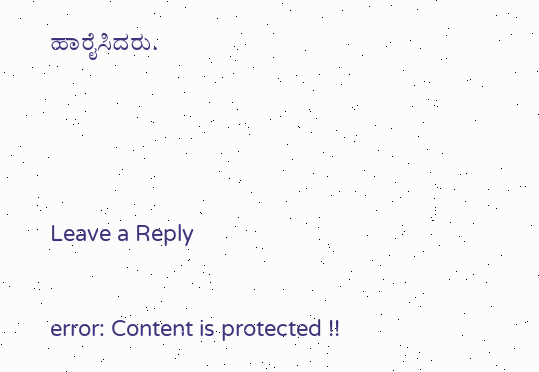ಹಾರೈಸಿದರು.



Leave a Reply

error: Content is protected !!